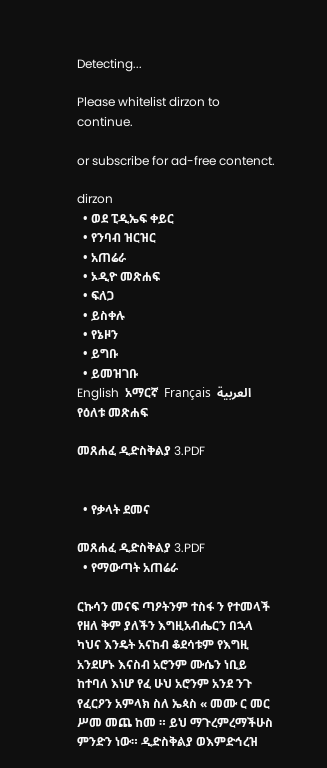Detecting...

Please whitelist dirzon to continue.

or subscribe for ad-free contenct.

dirzon
  • ወደ ፒዲኤፍ ቀይር
  • የንባብ ዝርዝር
  • አጠሬራ
  • ኦዲዮ መጽሐፍ
  • ፍለጋ
  • ይስቀሉ
  • የኔዞን
  • ይግቡ
  • ይመዝገቡ
English  አማርኛ  Français  العربية
የዕለቱ መጽሐፍ

መጸሐፈ ዲድስቅልያ 3.PDF


  • የቃላት ደመና

መጸሐፈ ዲድስቅልያ 3.PDF
  • የማውጣት አጠሬራ

ርኩሳን መናፍ ጣዖትንም ተስፋ ን የተመላች የዘለ ቅም ያለችን እግዚአብሔርን በኋላ ካህና እንዴት አናከብ ቆደሳቱም የእግዚ አንደሆኑ እናስብ አሮንም ሙሴን ነቢይ ከተባለ እነሆ የፈ ሁህ አሮንም አንደ ንጉ የፈርዖን አምላክ ስለ ኤጳስ « መሙ ር መር ሥመ መጨ ከመ ። ይህ ማጉረምረማችሁስ ምንድን ነው። ዲድስቅልያ ወእምድኅረዝ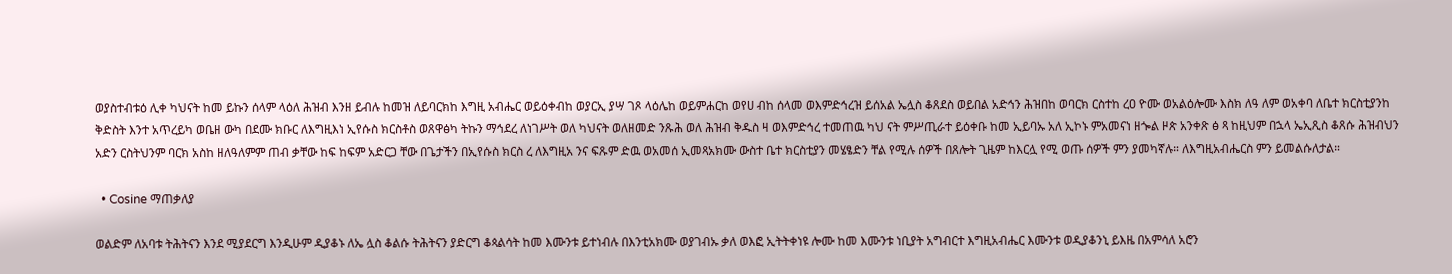ወያስተብቱዕ ሊቀ ካህናት ከመ ይኩን ሰላም ላዕለ ሕዝብ እንዘ ይብሉ ከመዝ ለይባርክከ እግዚ አብሔር ወይዕቀብከ ወያርኢ ያሣ ገጾ ላዕሌከ ወይምሐርከ ወየሀ ብከ ሰላመ ወእምድኅረዝ ይሰአል ኤሏስ ቆጸደስ ወይበል አድኅን ሕዝበከ ወባርክ ርስተከ ረዐ ዮሙ ወአልዕሎሙ እስክ ለዓ ለም ወአቀባ ለቤተ ክርስቲያንከ ቅድስት እንተ አጥረይካ ወቤዘ ውካ በደሙ ክቡር ለእግዚእነ ኢየሱስ ክርስቶስ ወጸዋፅካ ትኩን ማኅደረ ለነገሥት ወለ ካህናት ወለዘመድ ንጹሕ ወለ ሕዝብ ቅዱስ ዛ ወእምድኅረ ተመጠዉ ካህ ናት ምሥጢራተ ይዕቀቡ ከመ ኢይባኡ አለ ኢኮኑ ምአመናነ ዘጐል ዞጵ አንቀጽ ፅ ጻ ከዚህም በኋላ ኤኢጺስ ቆጸሱ ሕዝብህን አድን ርስትህንም ባርክ አስከ ዘለዓለምም ጠብ ቃቸው ከፍ ከፍም አድርጋ ቸው በጌታችን በኢየሱስ ክርስ ረ ለእግዚአ ንና ፍጹም ድዉ ወአመሰ ኢመጻአክሙ ውስተ ቤተ ክርስቲያን መሄፄድን ቸል የሚሉ ሰዎች በጸሎት ጊዜም ከእርሏ የሚ ወጡ ሰዎች ምን ያመካኛሉ። ለእግዚአብሔርስ ምን ይመልሱለታል።

  • Cosine ማጠቃለያ

ወልድም ለአባቱ ትሕትናን እንደ ሚያደርግ እንዲሁም ዲያቆኑ ለኤ ሏስ ቆልሱ ትሕትናን ያድርግ ቆጳልሳት ከመ እሙንቱ ይተነብሉ በእንቲአክሙ ወያገብኡ ቃለ ወእፎ ኢትትቀነዩ ሎሙ ከመ እሙንቱ ነቢያት አግብርተ እግዚአብሔር እሙንቱ ወዲያቆንኒ ይእዜ በአምሳለ አሮን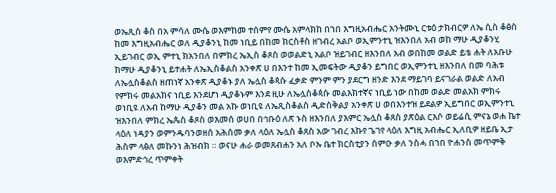ወኤጺስ ቆስ በአ ምሳለ ሙሴ ወእምከመ ተሰምየ ሙሴ አምላክከ በኀበ እግዚአብሔር አንትሙኒ ርቱዕ ታክብርዎ ለኤ ሲስ ቆፅስ ከመ እግዚአብሔር ወለ ዲያቆንኒ ከመ ነቢይ በከመ ክርስቶስ ዘገብረ አልቦ ወኢምንተኒ ዝእንበለ አብ ወከ ማሁ ዲያቆንሂ ኢይገብር ወኢ ምተኒ ክአንበለ በምክረ ኤኢስ ቆጾስ ወወልድኒ አልቦ ዝይገብር ዘእንበለ አብ ወበከመ ወልድ ይቴ ሐት ለአቡሁ ከማሁ ዲያቆንኒ ይተሐት ለኤኢስቆልስ አንቀጽ ሀ በእንተ ከመ ኢመፍትው ዲያቆን ይግበር ወኢምንተኒ ዘእንበለ በመ ባሕቱ ለኤሏስቆልስ ዘጠነኛ አንቀጽ ዲያቆኑ ያለ ኤሏስ ቆጳሱ ፈቃድ ምንም ምን ያደርግ ዘንድ እንደ ማይገባ ይናገራል ወልድ ለአብ የምክሩ መልአክና ነቢይ እንደሆነ ዲያቆኑም እንደ ዚሁ ለኤሏስቆጳሱ መልእክተኛና ነቢይ ነው በከመ ወልድ መልአክ ምክሩ ወነቢዩ ለአብ ከማሁ ዲያቆን መል አኩ ወነቢዩ ለኤጺስቆልስ ዲድስቅልያ አንቀጽ ሀ ወበእንተዝ ይደልዎ ኢይግበር ወኢምንተኒ ዝእንበለ ምክረ ኤጴስ ቆጾስ ወእመሰ ወሀበ በኅቡዕ ለጽ ኑስ ዘእንበለ ያእምር ኤሏስ ቆጸስ ያጽዕል ርእሶ ወይሬሲ ምናኔ ወሐ ኬተ ላዕለ ነዳያን ወምንዱባንወዘሰ አሕሰመ ቃለ ላዕለ ኤሏስ ቆጸስ አው ገብረ እኩየ ጌገየ ላዕለ እግዚ አብሔር ኢለቢዎ ዘይቤ ኢታ ሕስም ላፅለ መኩንነ ሕዝብክ ። ወናሁ ሐራ ወመጸብሐን አለ ቦኡ ቤተ ክርስቲያን ሰምዑ ቃለ ንስሓ በኀበ ዮሐንስ መጥምቅ ወእምድኅረ ጥምቀት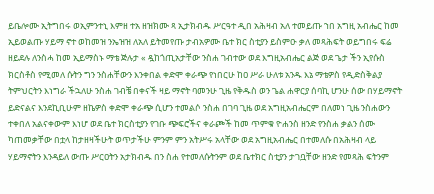ይቤሎሙ ኢትግበሩ ወኢምንተኒ እምዘ ተአ ዘዝክሙ ጻ ኢታክብዱ ሥርዓተ ዲበ አሕዛብ አለ ተመይጡ ኀበ አግዚ አብሔር ከመ ኢይወልጡ ሃይማ ኖተ ወከመዝ ንኤዝዝ ለአለ ይትመየጡ ታብአዎሙ ቤተ ክር ስቲያን ይስምዑ ቃለ መጻሕፍት ወይግበሩ ፍሬ ዘይደሉ ለንስሓ ከመ ኢይማስኑ ማቴ ጅሉታ « ዷከጎጢአታቸው ንስሐ ገብተው ወደ እግዚአብሔር ልጅ ወደ ጌታ ችን ኢየሱስ ክርስቶስ የሚመለ ሱትን ግን ንስሐቸውን እንቀበል ቀድሞ ቀራጭ የነበርሁ ከዐ ሥራ ሁለቱ አንዱ እኔ ማቴዎስ የዲድስቅልያ ትምህርትን እነግራ ችኋለሁ ንስሐ ገብቼ በቀናች ዛይ ማኖት ባመንሁ ጊዜ የቅዱስ ወን ጌል ሐዋርያ ሰባኪ ሆንሁ ሰው በሃይማኖት ይድናልና እንደኪቢሁም ዘኬዎስ ቀድሞ ቀራጭ ሲሆን ተመልሶ ንስሐ በገባ ጊዜ ወደ አግዚአብሔርም በለመነ ጊዜ ንስሐውን ተቀበለ አልናቀውም እነሆ ወደ ቤተ ክርስቲያን የገቡ ጭፍሮችና ቀራጮች ከመ ጥምቁ ዮሐንስ ዘንድ የንስሐ ቃልን ሰሙ ካጠመቃቸው በቷላ ከታዘዛችሁት ወጥታችሁ ምንም ምን አትሥሩ አላቸው ወደ አግዚአብሔር በተመለሱ በአሕዛብ ላይ ሃይማኖትን እንዳይለ ውጡ ሥርዐትን አታክብዱ በን ስሐ የተመለሱትንም ወደ ቤተክር ስቲያን ታገቧቸው ዘንድ የመጻሕ ፍትንም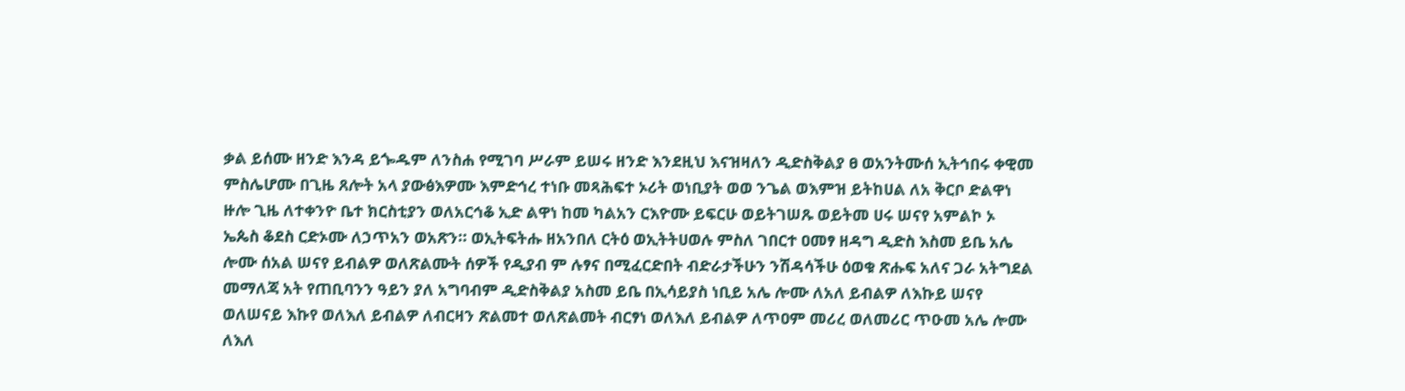ቃል ይሰሙ ዘንድ እንዳ ይጐዱም ለንስሐ የሚገባ ሥራም ይሠሩ ዘንድ እንደዚህ እናዝዛለን ዲድስቅልያ ፀ ወአንትሙሰ ኢትኅበሩ ቀዊመ ምስሌሆሙ በጊዜ ጸሎት አላ ያውፅእዎሙ እምድኅረ ተነቡ መጻሕፍተ ኦሪት ወነቢያት ወወ ንጌል ወእምዝ ይትከሀል ለአ ቅርቦ ድልዋነ ዙሎ ጊዜ ለተቀንዮ ቤተ ክርስቲያን ወለአርኅቆ ኢድ ልዋነ ከመ ካልአን ርእዮሙ ይፍርሁ ወይትገሠጹ ወይትመ ሀሩ ሠናየ አምልኮ ኦ ኤጴስ ቆደስ ርድኦሙ ለኃጥአን ወአጽን። ወኢትፍትሑ ዘአንበለ ርትዕ ወኢትትሀወሉ ምስለ ገበርተ ዐመፃ ዘዳግ ዲድስ እስመ ይቤ አሌ ሎሙ ሰአል ሠናየ ይብልዎ ወለጽልሙት ሰዎች የዲያብ ም ሉፃና በሚፈርድበት ብድራታችሁን ንሽዳሳችሁ ዕወቁ ጽሑፍ አለና ጋራ አትግደል መማለጃ አት የጠቢባንን ዓይን ያለ አግባብም ዲድስቅልያ አስመ ይቤ በኢሳይያስ ነቢይ አሌ ሎሙ ለአለ ይብልዎ ለእኩይ ሠናየ ወለሠናይ እኩየ ወለእለ ይብልዎ ለብርዛን ጽልመተ ወለጽልመት ብርፃነ ወለእለ ይብልዎ ለጥዐም መሪረ ወለመሪር ጥዑመ አሌ ሎሙ ለእለ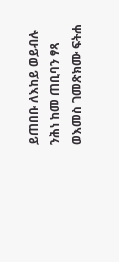ይጠበቡ ለእከይ ወይብሉ ንሕነ ከመ ጠቢባን ፃጻ ወእመስ ገመጽክሙ ፍትሐ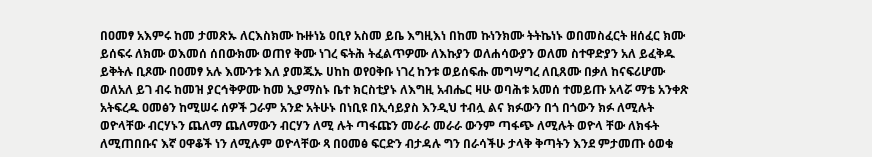በዐመፃ አእምሩ ከመ ታመጽኡ ለርእስክሙ ኩዙነኔ ዐቢየ አስመ ይቤ እግዚእነ በከመ ኩነንክሙ ትትኬነኑ ወበመስፈርት ዘሰፈር ክሙ ይሰፍሩ ለክሙ ወእመሰ ሰበውክሙ ወጠየ ቅሙ ነገረ ፍትሕ ትፈልጥዎሙ ለእኩያን ወለሐሳውያን ወለመ ስተዋድያን አለ ይፈቅዱ ይቅትሉ ቢጾሙ በዐመፃ አሉ እሙንቱ እለ ያመጁኡ ሀከከ ወየዐቅቡ ነገረ ከንቱ ወይሰፍሑ መግሣግረ ለቢጸሙ በቃለ ከናፍሪሆሙ ወለአለ ይገ ብሩ ከመዝ ያርኅቅዎሙ ከመ ኢያማስኑ ቤተ ክርስቲያኑ ለእግዚ አብሔር ዛሁ ወባሕቱ አመሰ ተመይጡ አላሯ ማቴ አንቀጽ አትፍረዱ ዐመፅን ከሚሠሩ ሰዎች ጋራም አንድ አትሁኑ በነቢዩ በኢሳይያስ እንዲህ ተብሏ ልና ክፉውን በጎ በጎውን ክፉ ለሚሉት ወዮላቸው ብርሃኑን ጨለማ ጨለማውን ብርሃን ለሚ ሉት ጣፋጩን መራራ መራራ ውንም ጣፋጭ ለሚሉት ወዮላ ቸው ለክፋት ለሚጠበቡና እኛ ዐዋቆች ነን ለሚሉም ወዮላቸው ጻ በዐመፅ ፍርድን ብታዳሉ ግን በራሳችሁ ታላቅ ቅጣትን እንደ ምታመጡ ዕወቁ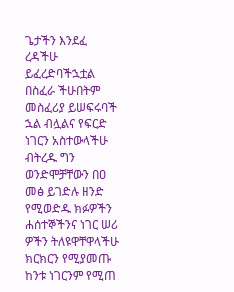ጌታችን እንደፈ ረዳችሁ ይፈረድባችኋቷል በስፈራ ችሁበትም መስፈሪያ ይሠፍሩባች ኋል ብሏልና የፍርድ ነገርን አስተውላችሁ ብትረዱ ግን ወንድሞቻቸውን በዐ መፅ ይገድሉ ዘንድ የሚወድዱ ክፉዎችን ሐሰተኞችንና ነገር ሠሪ ዎችን ትለዩዋቸዋላችሁ ክርክርን የሚያመጡ ከንቱ ነገርንም የሚጠ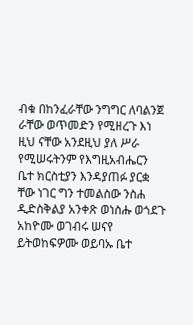ብቁ በከንፈራቸው ንግግር ለባልንጀ ራቸው ወጥመድን የሚዘረጉ እነ ዚህ ናቸው አንደዚህ ያለ ሥራ የሚሠሩትንም የእግዚአብሔርን ቤተ ክርስቲያን እንዳያጠፉ ያርቋ ቸው ነገር ግን ተመልስው ንስሐ ዲድስቅልያ አንቀጽ ወነስሑ ወጎደጉ አከዮሙ ወገብሩ ሠናየ ይትወከፍዎሙ ወይባኡ ቤተ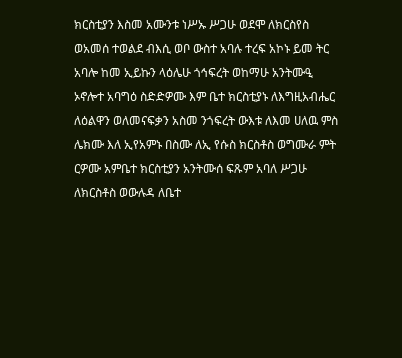ክርስቲያን እስመ አሙንቱ ነሥኡ ሥጋሁ ወደሞ ለክርስየስ ወአመሰ ተወልደ ብእሲ ወቦ ውስተ አባሉ ተረፍ አኮኑ ይመ ትር አባሎ ከመ ኢይኩን ላዕሌሁ ጎኅፍረት ወከማሁ አንትሙዒ ኦኖሎተ አባግዕ ስድድዎሙ እም ቤተ ክርስቲያኑ ለእግዚአብሔር ለዕልዋን ወለመናፍቃን አስመ ንጎፍረት ውእቱ ለእመ ሀለዉ ምስ ሌክሙ እለ ኢየአምኑ በስሙ ለኢ የሱስ ክርስቶስ ወግሙራ ምት ርዎሙ አምቤተ ክርስቲያን አንትሙሰ ፍጹም አባለ ሥጋሁ ለክርስቶስ ወውሉዳ ለቤተ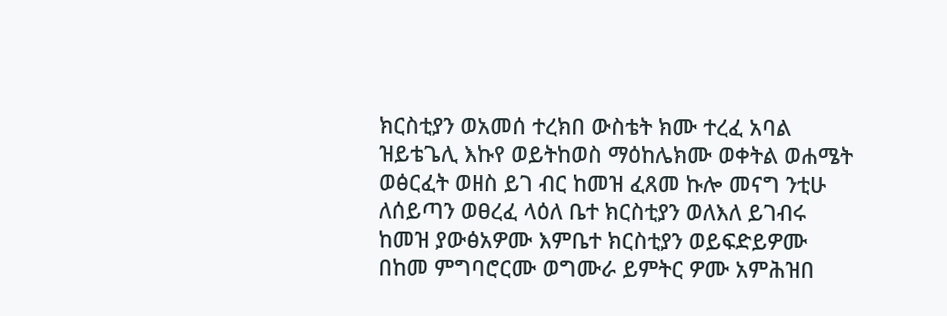ክርስቲያን ወአመሰ ተረክበ ውስቴት ክሙ ተረፈ አባል ዝይቴጌሊ እኩየ ወይትከወስ ማዕከሌክሙ ወቀትል ወሐሜት ወፅርፈት ወዘስ ይገ ብር ከመዝ ፈጸመ ኩሎ መናግ ንቲሁ ለሰይጣን ወፀረፈ ላዕለ ቤተ ክርስቲያን ወለእለ ይገብሩ ከመዝ ያውፅአዎሙ እምቤተ ክርስቲያን ወይፍድይዎሙ በከመ ምግባሮርሙ ወግሙራ ይምትር ዎሙ አምሕዝበ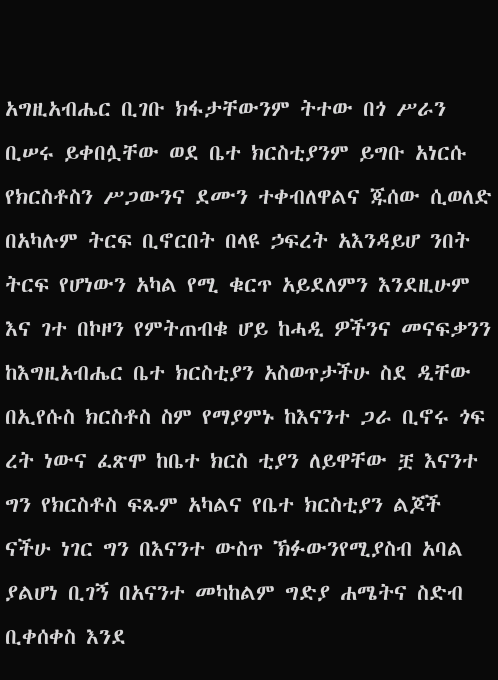አግዚአብሔር ቢገቡ ክፋታቸውንም ትተው በጎ ሥራን ቢሠሩ ይቀበሏቸው ወደ ቤተ ክርስቲያንም ይግቡ አነርሱ የክርስቶስን ሥጋውንና ደሙን ተቀብለዋልና ጁሰው ሲወለድ በአካሉም ትርፍ ቢኖርበት በላዩ ኃፍረት አእንዳይሆ ንበት ትርፍ የሆነውን አካል የሚ ቁርጥ አይደለምን እንደዚሁም እና ገተ በኮዞን የምትጠብቁ ሆይ ከሓዲ ዎችንና መናፍቃንን ከእግዚአብሔር ቤተ ክርስቲያን አስወጥታችሁ ስደ ዲቸው በኢየሱስ ክርስቶስ ስም የማያምኑ ከእናንተ ጋራ ቢኖሩ ጎፍ ረት ነውና ፈጽሞ ከቤተ ክርስ ቲያን ለይዋቸው ቿ እናንተ ግን የክርስቶስ ፍጹም አካልና የቤተ ክርስቲያን ልጆች ናችሁ ነገር ግን በእናንተ ውስጥ ኽፉውንየሚያስብ አባል ያልሆነ ቢገኝ በአናንተ መካከልም ግድያ ሐሜትና ስድብ ቢቀሰቀስ እንደ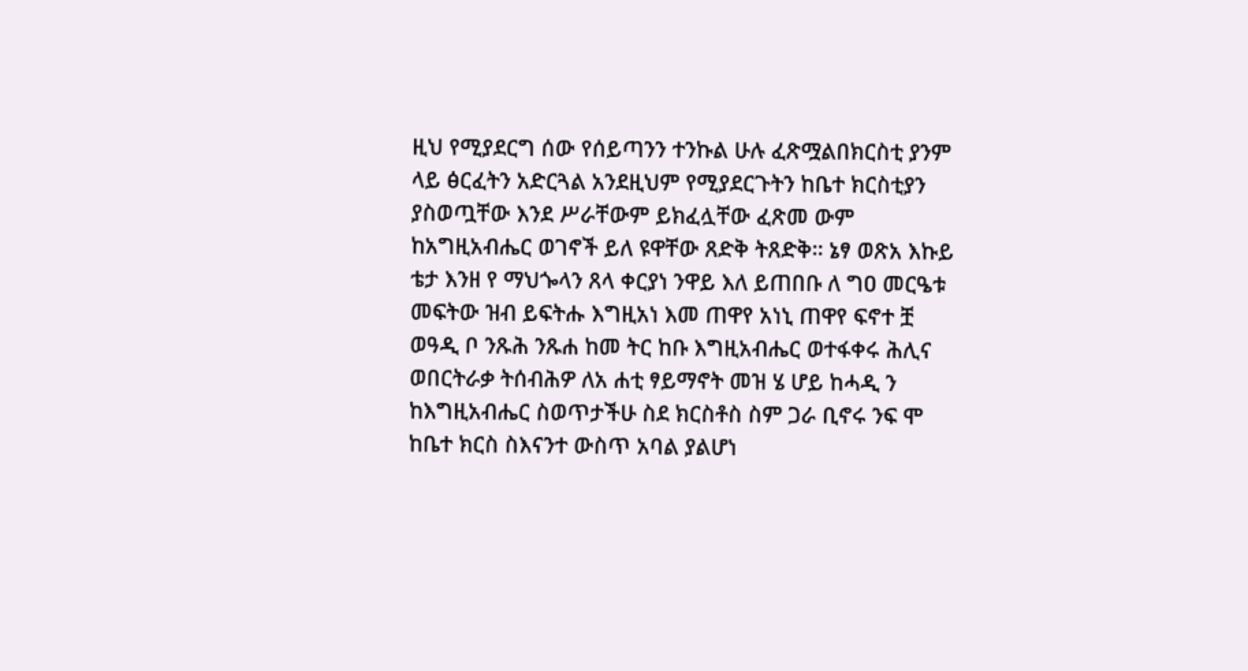ዚህ የሚያደርግ ሰው የሰይጣንን ተንኩል ሁሉ ፈጽሟልበክርስቲ ያንም ላይ ፅርፈትን አድርጓል አንደዚህም የሚያደርጉትን ከቤተ ክርስቲያን ያስወጧቸው እንደ ሥራቸውም ይክፈሏቸው ፈጽመ ውም ከአግዚአብሔር ወገኖች ይለ ዩዋቸው ጸድቅ ትጸድቅ። ኔፃ ወጽአ እኩይ ቴታ እንዘ የ ማህጐላን ጸላ ቀርያነ ንዋይ እለ ይጠበቡ ለ ግዐ መርዔቱ መፍትው ዝብ ይፍትሑ እግዚአነ እመ ጠዋየ አነኒ ጠዋየ ፍኖተ ቿ ወዓዲ ቦ ንጹሕ ንጹሐ ከመ ትር ከቡ እግዚአብሔር ወተፋቀሩ ሕሊና ወበርትራቃ ትሰብሕዎ ለአ ሐቲ ፃይማኖት መዝ ሄ ሆይ ከሓዲ ን ከእግዚአብሔር ስወጥታችሁ ስደ ክርስቶስ ስም ጋራ ቢኖሩ ንፍ ሞ ከቤተ ክርስ ስእናንተ ውስጥ አባል ያልሆነ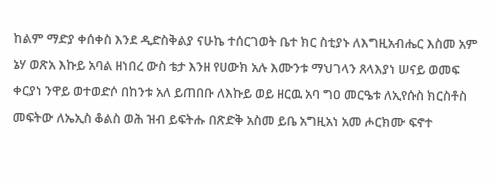ከልም ማድያ ቀሰቀስ እንደ ዲድስቅልያ ናሁኬ ተሰርገወት ቤተ ክር ስቲያኑ ለእግዚአብሔር እስመ አም ኔሃ ወጽአ እኩይ አባል ዘነበረ ውስ ቴታ እንዘ የሀውክ አሉ እሙንቱ ማህገላን ጸላእያነ ሠናይ ወመፍ ቀርያነ ንዋይ ወተወድሶ በከንቱ አለ ይጠበቡ ለእኩይ ወይ ዘርዉ አባ ግዐ መርዔቱ ለኢየሱስ ክርስቶስ መፍትው ለኤኢስ ቆልስ ወሕ ዝብ ይፍትሑ በጽድቅ አስመ ይቤ አግዚአነ አመ ሖርክሙ ፍኖተ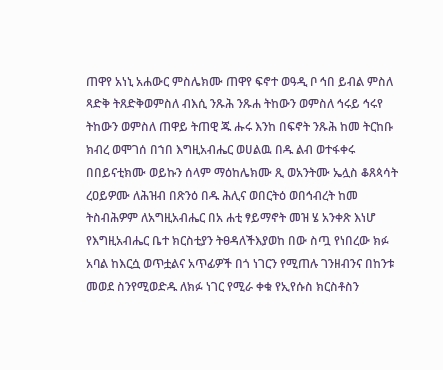ጠዋየ አነኒ አሐውር ምስሌክሙ ጠዋየ ፍኖተ ወዓዲ ቦ ኅበ ይብል ምስለ ጻድቅ ትጸድቅወምስለ ብእሲ ንጹሕ ንጹሐ ትከውን ወምስለ ኅሩይ ኅሩየ ትከውን ወምስለ ጠዋይ ትጠዊ ጁ ሑሩ እንከ በፍኖት ንጹሕ ከመ ትርከቡ ክብረ ወሞገሰ በኀበ እግዚአብሔር ወሀልዉ በዱ ልብ ወተፋቀሩ በበይናቲክሙ ወይኩን ሰላም ማዕከሌክሙ ጺ ወአንትሙ ኤሏስ ቆጸጳሳት ረዐይዎሙ ለሕዝብ በጽንዕ በዱ ሕሊና ወበርትዕ ወበኅብረት ከመ ትስብሕዎም ለአግዚአብሔር በአ ሐቲ ፃይማኖት መዝ ሄ አንቀጽ እነሆ የእግዚአብሔር ቤተ ክርስቲያን ትፀዳለችእያወከ በው ስጧ የነበረው ክፉ አባል ከእርሷ ወጥቷልና አጥፊዎች በጎ ነገርን የሚጠሉ ገንዘብንና በከንቱ መወደ ስንየሚወድዱ ለክፉ ነገር የሚራ ቀቁ የኢየሱስ ክርስቶስን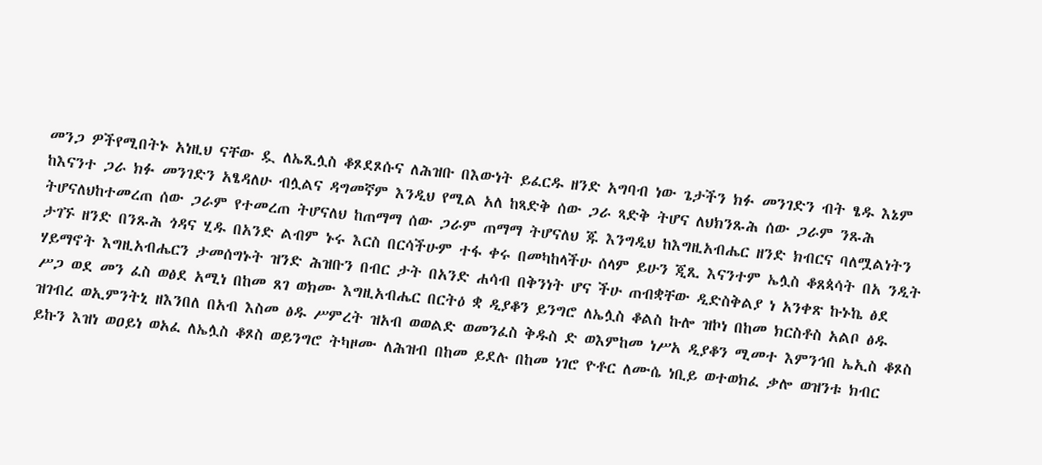መንጋ ዎችየሚበትኑ አነዚህ ናቸው ዷ ለኤጺሏስ ቆጾደጾሱና ለሕዝቡ በእውነት ይፈርዱ ዘንድ አግባብ ነው ጌታችን ክፉ መንገድን ብት ፄዱ እኔም ከእናንተ ጋራ ክፉ መንገድን አፄዳለሁ ብሏልና ዳግመኛም እንዲህ የሚል አለ ከጻድቅ ሰው ጋራ ጻድቅ ትሆና ለህክንጹሕ ሰው ጋራም ንጹሕ ትሆናለህከተመረጠ ሰው ጋራም የተመረጠ ትሆናለህ ከጠማማ ሰው ጋራም ጠማማ ትሆናለህ ጁ እንግዲህ ከእግዚአብሔር ዘንድ ክብርና ባለሟልነትን ታገኙ ዘንድ በንጹሕ ጎዳና ሂዱ በአንድ ልብም ኑሩ እርስ በርሳችሁም ተፋ ቀሩ በመካከላችሁ ሰላም ይሁን ጂጺ እናንተም ኤሏስ ቆጸጳሳት በአ ንዲት ሃይማኖት እግዚአብሔርን ታመሰግኑት ዝንድ ሕዝቡን በብር ታት በአንድ ሐሳብ በቅንነት ሆና ችሁ ጠብቋቸው ዲድስቅልያ ነ አንቀጽ ኩኑኬ ፅደ ሥጋ ወደ መን ፈስ ወፅደ አሚነ በከመ ጸገ ወክሙ እግዚአብሔር በርትዕ ቋ ዲያቆን ይንግሮ ለኤሏስ ቆልስ ኩሎ ዝኮነ በከመ ክርስቶስ አልቦ ፅዱ ዝገብረ ወኢምንትኒ ዘእንበለ በአብ እስመ ፅዱ ሥምረት ዝአብ ወወልድ ወመንፈስ ቅዱስ ድ ወእምከመ ነሥአ ዲያቆን ሚመተ እምንኅበ ኤኢስ ቆጾስ ይኩን እዝነ ወዐይነ ወአፈ ለኤሏስ ቆጾስ ወይንግሮ ትካዞሙ ለሕዝብ በከመ ይደሉ በከመ ነገሮ ዮቶር ለሙሴ ነቢይ ወተወክፈ ቃሎ ወዝንቱ ክብር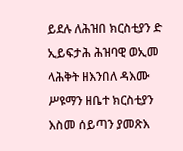ይደሉ ለሕዝበ ክርስቲያን ድ ኢይፍታሕ ሕዝባዊ ወኢመ ላሕቅት ዘእንበለ ዳእሙ ሥዩማን ዘቤተ ክርስቲያን እስመ ሰይጣን ያመጽእ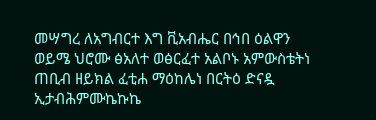መሣግረ ለአግብርተ እግ ቪአብሔር በኅበ ዕልዋን ወይሜ ህሮሙ ፅአለተ ወፅርፈተ አልቦኑ አምውስቴትነ ጠቢብ ዘይክል ፈቲሐ ማዕከሌነ በርትዕ ድናዷ ኢታብሕምሙኬኩኬ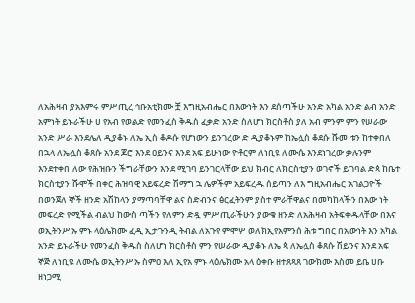ለአሕዛብ ያአእምሩ ምሥጢረ ኅቡአቲክሙ ቿ እግዚአብሔር በእውነት እን ደሰጣችሁ አንድ አካል አንድ ልብ አንድ አምነት ይኑራችሁ ሀ የአብ የወልድ የመንፈስ ቅዱስ ፈቃድ አንድ ስለሆነ ክርስቶስ ያለ አብ ምንም ምን የሠራው አንድ ሥራ እንደሌለ ዲያቆኑ ለኤ ኢስ ቆዶሱ የሆነውን ይንገረው ድ ዲያቆኑም ከኤሏስ ቆደሱ ሹመ ቱን ከተቀበለ በኋላ ለኤሏስ ቆጸሱ አንደ ጆሮ እንደ ዐይንና እንደ አፍ ይሁነው ዮቶርም ለነቢዩ ለሙሴ እንደነገረው ቃሉንም እንደተቀበ ለው የሕዝቡን ችግራቸውን እንደ ሚገባ ይንገርላቸው ይህ ክብር ለክርስቲያን ወገኖች ይገባል ድጳ ከቤተ ክርስቲያን ሹሞች በቀር ሕዝባዊ አይፍረድ ሽማግ ኋ ሌዎችም አይፍረዱ ሰይጣን ለእ ግዚአብሔር አገልጋዮች በወንጀለ ኞች ዘንድ አሽከላን ያማጣባቸዋ ልና ስድብንና ፅርፈትንም ያስተ ምራቸዋልና በመካከላችን በእው ነት መፍረድ የሚችል ብልህ ከውስ ጣችን የለምን ድዷ ምሥጢራችሁን ያውቁ ዘንድ ለአሕዛብ አትፍቀዱላቸው በእና ወኢትንሥኡ ምኑ ላዕሌክሙ ፈዲ ኢታጉንዲ ትብል ለአጉየ ምሞሦ ወለክኢየአምንሰ ሕቱ ግበር በአውነት እን አካል አንድ ይኑራችሁ የመንፈስ ቅዱስ ስለሆነ ክርስቶስ ምን የሠራው ዲያቆኑ ለኤ ጳ ለኤሏስ ቆጸሱ ሽይንና እንደ አፍ ኞጅ ለነቢዩ ለሙሴ ወኢትንሥኡ ስምዐ እለ ኢየአ ምኑ ላዕሌክሙ አላ ዕቀቡ ዘተጸጻጸ ገውክሙ እስመ ይቤ ሀቡ ዘነጋሚ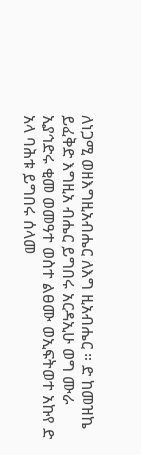ለነጋሚ ወዘእግዚአብሔር ለእግ ዚአብሔር ። ድ ከመዝኬ ይፈቅድ እግዚአ ብሔር ይግበሩ አርዳኢሁ ወግ ሙራ ኢያኅድሩ ቂመ ወመዓተ ወስተ ልፀሙ ወኢፍትወተ አኩየ ድ አላ ባሕቱ ይግበሩ ሰላመ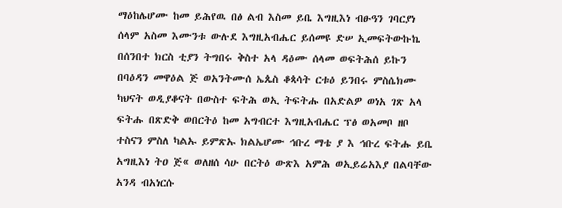ማዕከሌሆሙ ከመ ይሕየዉ በፅ ልብ እስመ ይቤ እግዚእነ ብፁዓን ገባርያነ ሰላም አስመ እሙንቱ ውሉደ እግዚአብሔር ይሰመዩ ድሠ ኢመፍትውኩኬ በሰንበተ ክርስ ቲያን ትግበሩ ቅስተ አላ ዳዕሙ ሰላመ ወፍትሕሰ ይኩን በባዕዳን መዋዕል ጅ ወአንትሙሰ ኤጴስ ቆጳሳት ርቱዕ ይንበሩ ምስሴክሙ ካህናት ወዲያቆናት በውስተ ፍትሕ ወኢ ትፍትሑ በአድልዎ ወነአ ገጽ አላ ፍትሑ በጽድቅ ወበርትዕ ከመ አግብርተ እግዚአብሔር ፕፅ ወአመቦ ዘቦ ተስናን ምስለ ካልኡ ይምጽኡ ክልኤሆሙ ኅቡረ ማቴ ያ እ ኅቡረ ፍትሑ ይቤ አግዚእነ ትዐ ጅ« ወለዘሰ ሳሁ በርትዕ ውጽእ አምሕ ወኢይሬአእያ በልባቸው አንዳ ብአነርሱ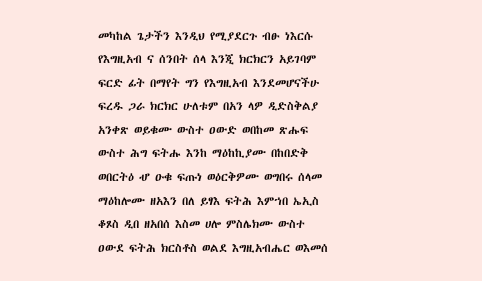መካከል ጌታችን እንዲህ የሚያደርጉ ብፁ ነእርሱ የእግዚአብ ና ሰንበት ሰላ እንጂ ክርክርን አይገባም ፍርድ ፊት በማየት ግን የእግዚአብ እንደመሆናችሁ ፍረዱ ጋራ ክርክር ሁለቱም በአን ላዎ ዲድስቅልያ አንቀጽ ወይቁሙ ውስተ ዐውድ ወበከመ ጽሑፍ ውስተ ሕግ ፍትሑ እንከ ማዕከኪያሙ በከበድቅ ወበርትዕ ሇ ዑቁ ፍጡነ ወዕርቅዎሙ ወግበሩ ሰላመ ማዕከሎሙ ዘአእን በለ ይፃእ ፍትሕ እምኀበ ኤኢስ ቆጾስ ዲበ ዘአበሰ እስመ ሀሎ ምስሌክሙ ውስተ ዐውደ ፍትሕ ክርስቶስ ወልደ እግዚአብሔር ወእመሰ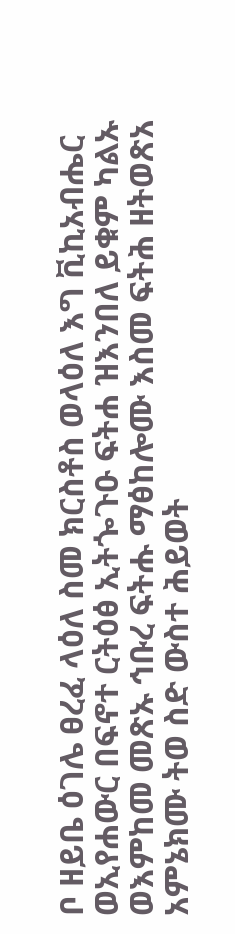ቦ ዘይቤ ዕገሌ ፀረፈ ላዕለ ስመ ክርስቶስ ወላዕለ እግ ቪኪአብሔር ወኢየሐውር በፍኖተ ርትዕፅ ኢትጐጉዑ ፍትሐ ዝእንበለ ይቁም ካልኡ ወእምከመ መጽኡ ኅቡረ ፍትሑ ማፅከሎሙ እስመ ፍትሕ ዘትወጽአ አምኔክሙ ትወ ስድ ውስተ ሕይወት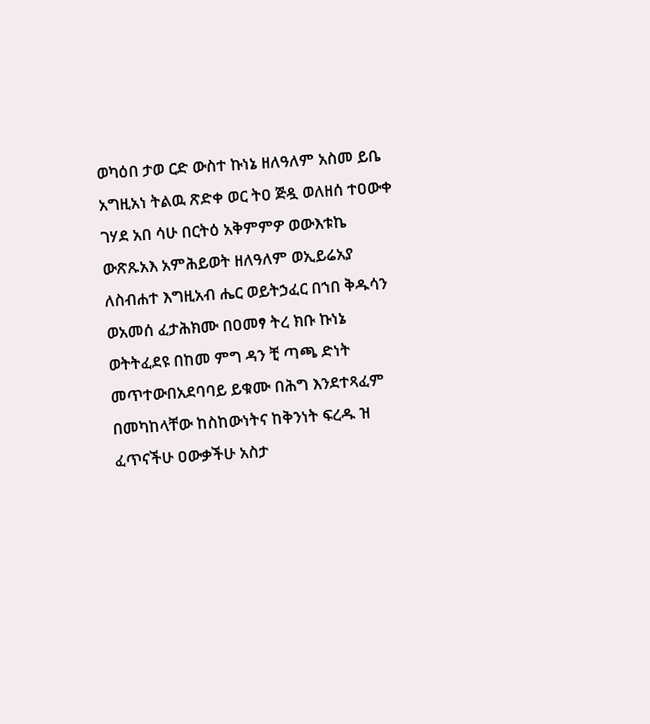ወካዕበ ታወ ርድ ውስተ ኩነኔ ዘለዓለም አስመ ይቤ አግዚአነ ትልዉ ጽድቀ ወር ትዐ ጅዷ ወለዘሰ ተዐውቀ ገሃደ አበ ሳሁ በርትዕ አቅምምዎ ወውእቱኬ ውጽጹአእ አምሕይወት ዘለዓለም ወኢይሬአያ ለስብሐተ እግዚአብ ሔር ወይትኃፈር በኀበ ቅዱሳን ወአመሰ ፈታሕክሙ በዐመፃ ትረ ክቡ ኩነኔ ወትትፈደዩ በከመ ምግ ዳን ቺ ጣጫ ድነት መጥተውበአደባባይ ይቁሙ በሕግ እንደተጻፈም በመካከላቸው ከስከውነትና ከቅንነት ፍረዱ ዝ ፈጥናችሁ ዐውቃችሁ አስታ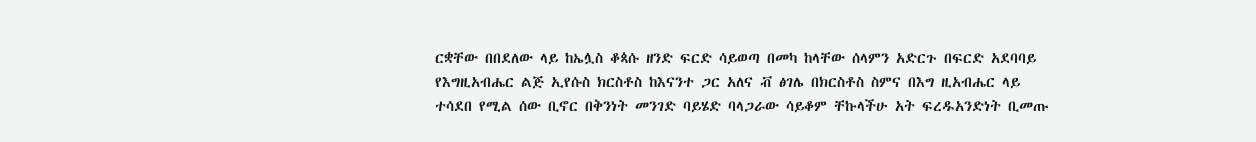ርቋቸው በበደለው ላይ ከኤሏስ ቆጳሱ ዘንድ ፍርድ ሳይወጣ በመካ ከላቸው ሰላምን አድርጉ በፍርድ አደባባይ የእግዚአብሔር ልጅ ኢየሱስ ክርስቶስ ከእናንተ ጋር አለና ቭ ፅገሌ በክርስቶስ ስምና በእግ ዚአብሔር ላይ ተሳደበ የሚል ሰው ቢኖር በቅንነት መንገድ ባይሄድ ባላጋራው ሳይቆም ቸኩላችሁ አት ፍረዱአንድነት ቢመጡ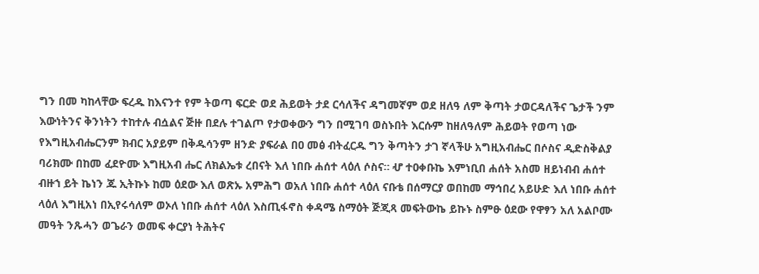ግን በመ ካከላቸው ፍረዱ ከእናንተ የም ትወጣ ፍርድ ወደ ሕይወት ታደ ርሳለችና ዳግመኛም ወደ ዘለዓ ለም ቅጣት ታወርዳለችና ጌታች ንም እውነትንና ቅንነትን ተከተሉ ብሷልና ጅዙ በደሉ ተገልጦ የታወቀውን ግን በሚገባ ወስኑበት እርሱም ከዘለዓለም ሕይወት የወጣ ነው የእግዚአብሔርንም ክብር አያይም በቅዱሳንም ዘንድ ያፍራል በዐ መፅ ብትፈርዱ ግን ቅጣትን ታገ ኛላችሁ አግዚአብሔር በሶስና ዲድስቅልያ ባሪክሙ በከመ ፈደዮሙ እግዚአብ ሔር ለክልኤቱ ረበናት እለ ነበቡ ሐሰተ ላዕለ ሶስና። ሇ ተዐቀቡኬ እምነቢበ ሐሰት አስመ ዘይነብብ ሐሰተ ብዙኀ ይት ኬነን ጁ ኢትኩኑ ከመ ዕደው እለ ወጽኡ አምሕግ ወአለ ነበቡ ሐሰተ ላዕለ ናቡቴ በሰማርያ ወበከመ ማኅበረ አይሁድ እለ ነበቡ ሐሰተ ላዕለ እግዚአነ በኢየሩሳለም ወኦለ ነበቡ ሐሰተ ላዕለ እስጢፋኖስ ቀዳሜ ስማዕት ጅጂጻ መፍትውኬ ይኩኑ ስምፁ ዕደው የዋፃን አለ አልቦሙ መዓት ንጹሓን ወጌራን ወመፍ ቀርያነ ትሕትና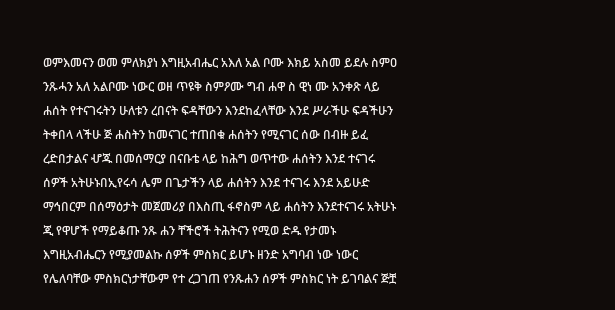ወምእመናን ወመ ምለክያነ እግዚአብሔር አእለ አል ቦሙ እክይ አስመ ይደሉ ስምዐ ንጹሓን አለ አልቦሙ ነውር ወዘ ጥዩቅ ስምዖሙ ግብ ሐዋ ስ ዊነ ሙ አንቀጽ ላይ ሐሰት የተናገሩትን ሁለቱን ረበናት ፍዳቸውን እንደከፈላቸው እንደ ሥራችሁ ፍዳችሁን ትቀበላ ላችሁ ጅ ሐስትን ከመናገር ተጠበቁ ሐሰትን የሚናገር ሰው በብዙ ይፈ ረድበታልና ሇጁ በመሰማርያ በናቡቴ ላይ ከሕግ ወጥተው ሐሰትን እንደ ተናገሩ ሰዎች አትሁኑበኢየሩሳ ሌም በጌታችን ላይ ሐሰትን እንደ ተናገሩ እንደ አይሁድ ማኅበርም በሰማዕታት መጀመሪያ በእስጢ ፋኖስም ላይ ሐሰትን እንደተናገሩ አትሁኑ ጂ የዋሆች የማይቆጡ ንጹ ሐን ቸችሮች ትሕትናን የሚወ ድዱ የታመኑ እግዚአብሔርን የሚያመልኩ ሰዎች ምስክር ይሆኑ ዘንድ አግባብ ነው ነውር የሌለባቸው ምስክርነታቸውም የተ ረጋገጠ የንጹሐን ሰዎች ምስክር ነት ይገባልና ጅቿ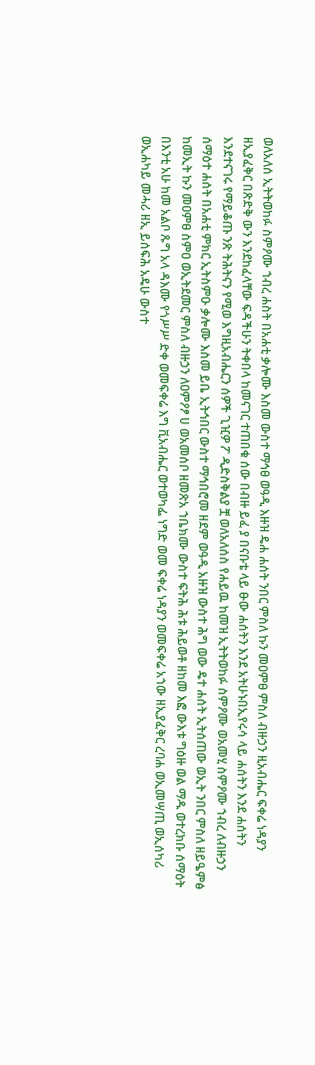ወለአለሰ ኢትትወከፉ ስምዖሙ ኀብረ ሐስት በአሐቲ ቃሎሙ እስመ ውስተ ማኅፀ ወዓዲ እዙዝ ዴሐ ሐሰት ንበር ምስለ ኩን መዐምፀ ምስለ ብዙኃን ዚአብሔር ፍቀሬ ነዳያን ዘኢያፈቅር በጽድቅ ውን እንደከፈላቸው ፍዳችሁን ትቀበላ ከመናገር ተጠበቁ ሰው በብዙ ይፈ ያ በናቡቴ ላይ ፁው ሐሰትን እንደ አትሁኑበኢየሩሳ ላይ ሐሰትን እንደ ሐሰትን እንደተናገሩ የማይቆጡ ንጽ ትሕትናን የሚወ እግዚአብሔርን ሰዎች ጊዢዎ ፖ ዲድስቅልያ ቿ ወለአለሰስ የሐይዉ ከመዝ ኢትትወከፉ ስምዖሙ ወአመሂ ስምዖሙ ኀብረ ለብዙኃን ሰማዕተ ሐሰት በአሐቲ ምክር ኢትስምዑ ቃሎሙ እስመ ይቤ ኢትኅበር ውስተ ማኅበሮመ ዘደም ወዓዲ አዙዝ ውስተ ሕግ ወው ዴተ ሐሰት ኢትሰጠው ወኢት ንበር ምስለ ዘይዔምፅ ከመኢት ኩን መዐምፀ ስምዐ ወኢትደመር ምስለ ብዙኃን ለዐምዖፆ ሀ ወአመሰቦ ዘመጽአ ኀቤክሙ ውስተ ፍትሕ ሕቱ ሕይወቶ ዘከመ እፎ ውእቱ ግዕዙ ወል ማዱ ወተረክቡ ሰማዕት በእንቲ አሁ ከመ አልቦ ጹግ አላ ዳእሙ የጎሥሥ ድቀ ወመፍቀሬ እግ ቪአብሔር ወተወካፌ ነግድ ወመ ፍቀሬ ነዳያን ወመፍቀሬ አኀው ዘኢያፈቅር ረባሐ ወኢመሣጢ ወኢሰካሪ ወኢሐካይ መሓሪ ዘኢ ይሰፍሕ አዴሁ ውስተ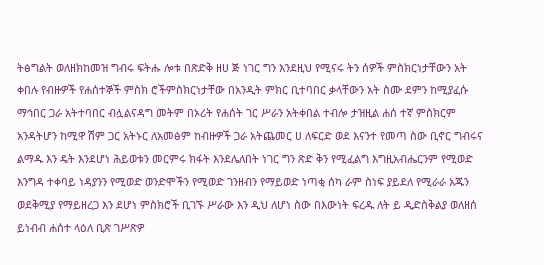ትፅግልት ወለዘክከመዝ ግብሩ ፍትሑ ሎቱ በጽድቅ ዘሀ ጅ ነገር ግን እንደዚህ የሚናሩ ትን ሰዎች ምስክርነታቸውን አት ቀበሉ የብዙዎች የሐሰተኞች ምስክ ሮችምስክርነታቸው በአንዲት ምክር ቢተባበር ቃላቸውን አት ስሙ ደምን ከሚያፈሱ ማኅበር ጋራ አትተባበር ብሏልናዳግ መትም በኦሪት የሐሰት ገር ሥራን አትቀበል ተብሎ ታዝዚል ሐሰ ተኛ ምስክርም አንዳትሆን ከሚዋ ሽም ጋር አትኑር ለአመፅም ከብዙዎች ጋራ አትጨመር ሀ ለፍርድ ወደ እናንተ የመጣ ስው ቢኖር ግብሩና ልማዱ እን ዴት እንደሆነ ሕይወቱን መርምሩ ክፋት እንደሌለበት ነገር ግን ጽድ ቅን የሚፈልግ እግዚአብሔርንም የሚወድ እንግዳ ተቀባይ ነዳያንን የሚወድ ወንድሞችን የሚወድ ገንዘብን የማይወድ ነጣቂ ሰካ ራም ስነፍ ያይደለ የሚራራ አጁን ወደቅሚያ የማይዘረጋ እን ደሆነ ምስክሮች ቢገኙ ሥራው እን ዲህ ለሆነ ስው በእውነት ፍረዱ ለት ይ ዲድስቅልያ ወለዘሰ ይነብብ ሐሰተ ላዕለ ቢጽ ገሥጽዎ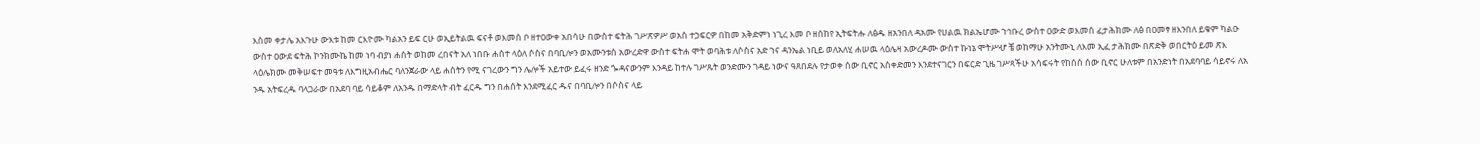እስመ ቀታሌ አእጉሁ ውእቱ ከመ ርእዮሙ ካልአን ይፍ ርሁ ወኢይትልዉ ፍናቶ ወእመሰ ቦ ዘተዐውቀ አበሳሁ በውስተ ፍትሕ ገሥጽዎሥ ወአስ ተኃፍርዎ በከመ አቅድምነ ነጊረ እመ ቦ ዘሰከየ ኢትፍትሑ ለፅዱ ዘአንበለ ዳአሙ የሀልዉ ክልኤሆሙ ኀኅቡረ ውስተ ዐውድ ወእመሰ ፈታሕክሙ ለፅ በዐመፃ ዘእንበለ ይቁም ካልዑ ውስተ ዐውደ ፍትሕ ኮንክሙኬ ከመ ነባ ብያነ ሐሰት ወከመ ረበናት አለ ነበቡ ሐሰተ ላዕለ ሶስና በባቢሎን ወአሙንቱሰ አውረድዋ ውስተ ፍትሐ ሞት ወባሕቱ ለሶስና አድ ኀና ዳንኤል ነቢይ ወለአለሂ ሐሠዉ ላዕሌዛ አውረዶሙ ውስተ ኩነኔ ሞትሥሇ ቼ ወከማሁ አንትሙኒ ለእመ ኢፈ ታሕክሙ በጽድቅ ወበርትዕ ይመ ጽእ ላዕሌክሙ መቅሠፍተ መዓቱ ለእግዚአብሔር ባለንጀራው ላይ ሐሰትን የሚ ናገረውን ግን ሌሎች አይተው ይፈሩ ዘንድ ጐዳናውንም እንዳይ ከተሉ ገሥጹት ወንድሙን ገዳይ ነውና ዓጸበደሉ የታወቀ ሰው ቢኖር አስቀድመን እንደተናገርን በፍርድ ጊዜ ገሥጻችሁ አሳፍሩት የከሰሰ ሰው ቢኖር ሁለቱም በአንድነት በአደባባይ ሳይኖሩ ለአ ንዱ አትፍረዱ ባላጋራው በአደባ ባይ ሳይቆም ለአንዱ በማድላት ብት ፈርዱ ግን በሐሰት እንደሚፈር ዱና በባቢሎን በሶስና ላይ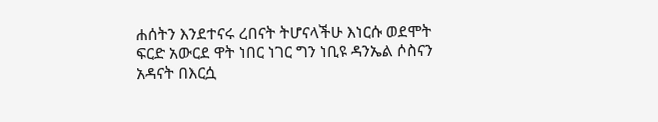ሐሰትን እንደተናሩ ረበናት ትሆናላችሁ እነርሱ ወደሞት ፍርድ አውርደ ዋት ነበር ነገር ግን ነቢዩ ዳንኤል ሶስናን አዳናት በእርሷ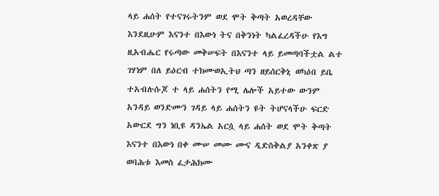ላይ ሐሰት የተናገሩትንም ወደ ሞት ቅጣት አወረዳቸው እንደዚሁም እናንተ በእውነ ትና በቅንነት ካልፈረዳችሁ የእግ ዚአብሔር የሩጣው መቅሠፍት በእናንተ ላይ ይመጣባችቷል ልተ ገሃነም በለ ይዕርብ ተክሙወኢትህ ጣን ዘይሰርቅኒ ወካዕበ ይቤ ተአብሉሱጆ ተ ላይ ሐሰትን የሚ ሌሎች አይተው ውንም አንዳይ ወንድሙን ገዳይ ላይ ሐሰትን ዩት ትሆናላችሁ ፍርድ አውርደ ግን ነቢዩ ዳንኤል አርሷ ላይ ሐሰት ወደ ሞት ቅጣት እናንተ በእውነ በቀ ሙሠ መሙ ሙና ዲድስቅልያ አንቀጽ ያ ወባሕቱ እመስ ፈታሕክሙ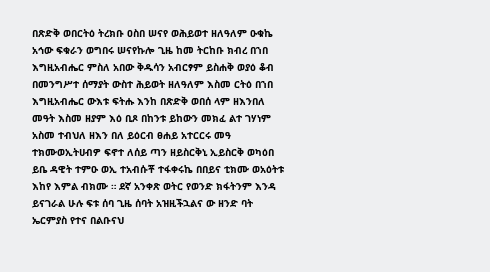በጽድቅ ወበርትዕ ትረክቡ ዐስበ ሠናየ ወሕይወተ ዘለዓለም ዑቁኬ አኅው ፍቁራን ወግበሩ ሠናየኩሎ ጊዜ ከመ ትርከቡ ክብረ በኀበ እግዚአብሔር ምስለ አበው ቅዱሳን አብርፃም ይስሐቅ ወያዕ ቆብ በመንግሥተ ሰማያት ውስተ ሕይወት ዘለዓለም እስመ ርትዕ በኀበ እግዚአብሔር ውእቱ ፍትሑ እንከ በጽድቅ ወበሰ ላም ዘእንበለ መዓት እስመ ዘያም እዕ ቢጾ በከንቱ ይከውን መክፈ ልተ ገሃነም አስመ ተብህለ ዘእን በለ ይዕርብ ፀሐይ አተርርሩ መዓ ተክሙወኢትሀብዎ ፍኖተ ለሰይ ጣን ዘይስርቅኒ ኢይስርቅ ወካዕበ ይቤ ዳዊት ተምዑ ወኢ ተአብሱቾ ተፋቀሩኬ በበይና ቲክሙ ወአዕትቱ እከየ እምል ብክሙ ። ደኛ አንቀጽ ወትር የወንድ ክፋትንም እንዳ ይናገራል ሁሉ ፍቱ ሰባ ጊዜ ሰባት አዝዚችኋልና ው ዘንድ ባት ኤርምያስ የተና በልቡናህ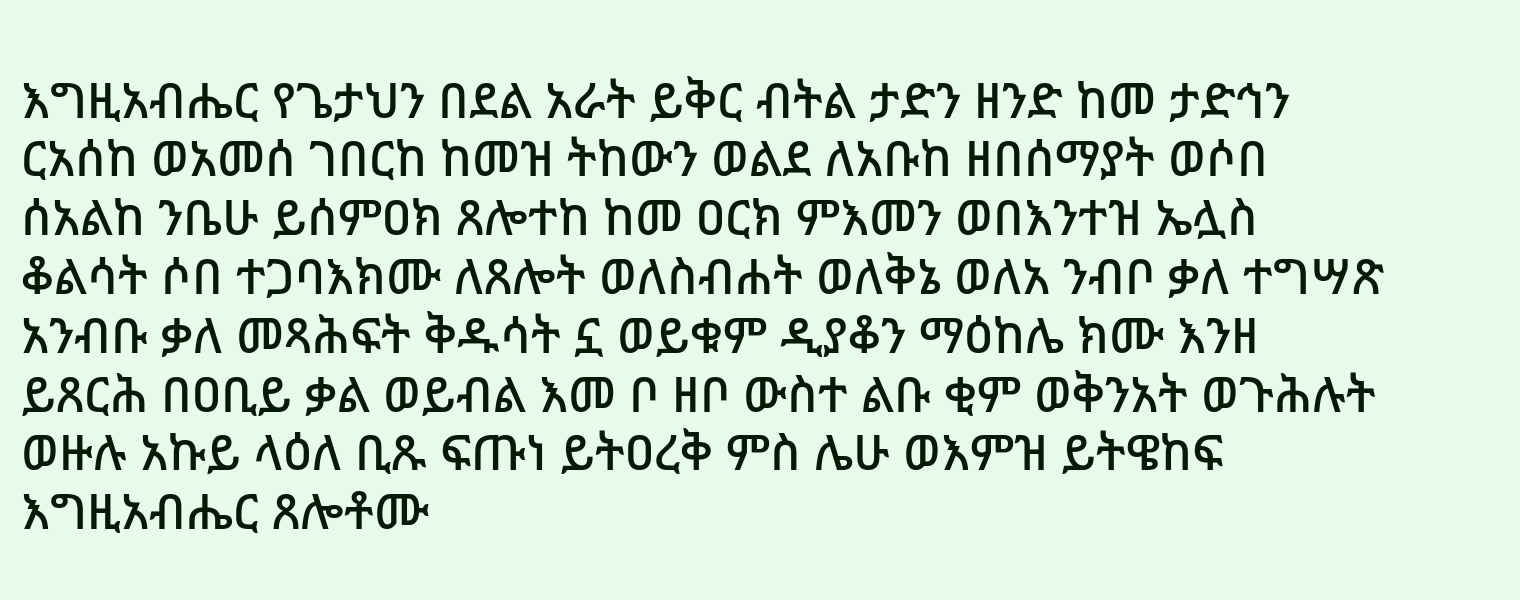እግዚአብሔር የጌታህን በደል አራት ይቅር ብትል ታድን ዘንድ ከመ ታድኅን ርአሰከ ወአመሰ ገበርከ ከመዝ ትከውን ወልደ ለአቡከ ዘበሰማያት ወሶበ ሰአልከ ንቤሁ ይሰምዐክ ጸሎተከ ከመ ዐርክ ምእመን ወበእንተዝ ኤሏስ ቆልሳት ሶበ ተጋባእክሙ ለጸሎት ወለስብሐት ወለቅኔ ወለአ ንብቦ ቃለ ተግሣጽ አንብቡ ቃለ መጻሕፍት ቅዱሳት ኗ ወይቁም ዲያቆን ማዕከሌ ክሙ እንዘ ይጸርሕ በዐቢይ ቃል ወይብል እመ ቦ ዘቦ ውስተ ልቡ ቂም ወቅንአት ወጉሕሉት ወዙሉ አኩይ ላዕለ ቢጹ ፍጡነ ይትዐረቅ ምስ ሌሁ ወእምዝ ይትዌከፍ እግዚአብሔር ጸሎቶሙ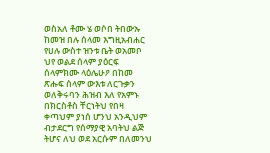ወስአለ ቶሙ ሄ ወሶበ ትበውኡ ከመዝ በሉ ሰላመ እግዚአብሐር የሀሉ ውስተ ዝንቱ ቤት ወአመቦ ህየ ወልደ ሰላም ያዕርፍ ሰላምክሙ ላዕሌሁዖ በከመ ጽሑፍ ሰላም ውእቱ ለርጉቃን ወለቅሩባን ሕዝብ እለ የአምኑ በክርስቶስ ቸርነትህ የበዛ ቀጣህም ያነሰ ሆንህ አንዲህም ብታደርግ የሰማያዊ አባትህ ልጅ ትሆና ለህ ወደ አርሱም በለመንህ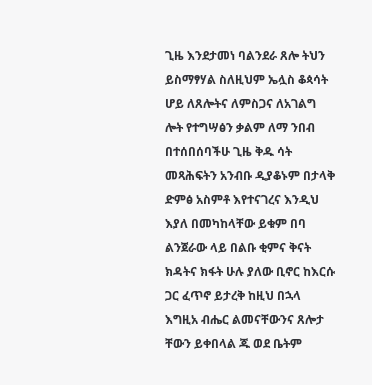ጊዜ እንደታመነ ባልንደራ ጸሎ ትህን ይስማፃሃል ስለዚህም ኤሏስ ቆጳሳት ሆይ ለጸሎትና ለምስጋና ለአገልግ ሎት የተግሣፅን ቃልም ለማ ንበብ በተሰበሰባችሁ ጊዜ ቅዱ ሳት መጻሕፍትን አንብቡ ዲያቆኑም በታላቅ ድምፅ አስምቶ እየተናገረና እንዲህ እያለ በመካከላቸው ይቁም በባ ልንጀራው ላይ በልቡ ቂምና ቅናት ክዳትና ክፋት ሁሉ ያለው ቢኖር ከእርሱ ጋር ፈጥኖ ይታረቅ ከዚህ በኋላ እግዚአ ብሔር ልመናቸውንና ጸሎታ ቸውን ይቀበላል ጁ ወደ ቤትም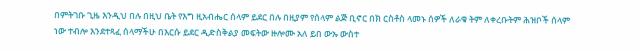በምትገቡ ጊዜ እንዲህ በሉ በዚህ ቤት የእግ ዚአብሔር ሰላም ይደር በሉ በዚያም የሰላም ልጅ ቢኖር በክ ርስቶስ ላመኑ ሰዎች ለራቁ ትም ለቀረቡትም ሕዝቦች ሰላም ነው ተብሎ እንደተጻፈ ሰላማችሁ በእርሱ ይደር ዲድስቅልያ መፍትው ዙሎሙ አለ ይበ ውኡ ውስተ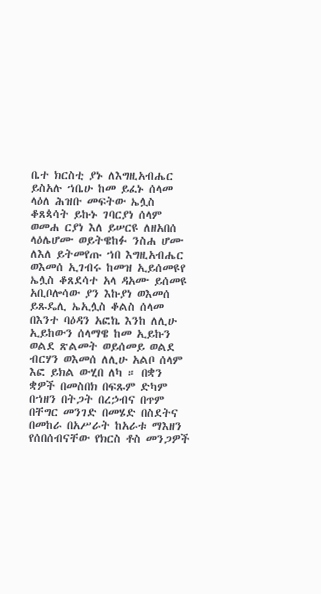ቤተ ክርስቲ ያኑ ለእግዚአብሔር ይስአሉ ኀቤሁ ከመ ይፈኑ ሰላመ ላዕለ ሕዝቡ መፍትው ኤሏስ ቆጸጳሳት ይኩኑ ገባርያነ ሰላም ወመሐ ርያነ እለ ይሠርዩ ለዘአበሰ ላዕሌሆሙ ወይትዌከፉ ንስሐ ሆሙ ለእለ ይትመየጡ ኀበ እግዚአብሔር ወእመሰ ኢገብሩ ከመዝ ኢይሰመዩየ ኤሏስ ቆጸደሳተ አላ ዳአሙ ይሰመዩ አቢቦሎሳው ያን እኩያነ ወእመሰ ይጹዴሊ ኤኢሏስ ቆልስ ሰላመ በእንተ ባዕዳን አፎኬ እንከ ለሊሁ ኢይከውን ሰላማዌ ከመ ኢይኩን ወልደ ጽልመት ወይሰመይ ወልደ ብርሃን ወእመሰ ለሊሁ አልቦ ሰላም እፎ ይክል ውሂበ ለካ ። በቋን ቋዎች በመስበክ በፍጹም ድካም በኀዘን በትጋት በረኃብና በጥም በቸግር መንገድ በመሄድ በስደትና በመከራ በአሥራት ከአራቱ ማእዘን የሰበሰብናቸው የክርስ ቶስ መንጋዎች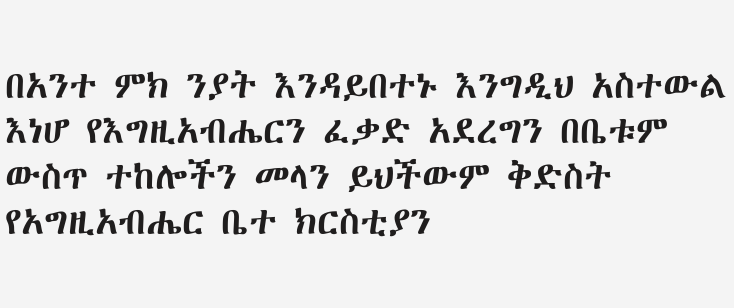በአንተ ምክ ንያት እንዳይበተኑ እንግዲህ አስተውል እነሆ የእግዚአብሔርን ፈቃድ አደረግን በቤቱም ውስጥ ተከሎችን መላን ይህችውም ቅድስት የአግዚአብሔር ቤተ ክርስቲያን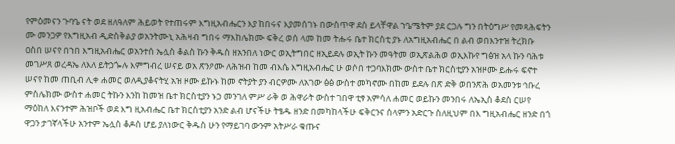የምዕመናን ጉባዔ ናት ወደ ዘለዓለም ሕይወት የተጠሩም እግዚአብሔርን እያ ከበሩና እያመሰገኑ በውስጥዋ ደስ ይላቸዋል ኀዔሜትም ያደ ርጋሉ ግን በትዕግሥ የመጻሕፍትን ሙ መንጋዎ የእግዚአብ ዲድስቅልያ ወአንትሙኒ አሕዛብ ግበሩ ማእከሌክሙ ፍቅረ ወሰ ላመ ከመ ትሑሩ ቤተ ክርስቲ ያኑ ለአግዚአብሔር በ ልብ ወበእንተዝ ትረክቡ ዐስበ ሠናየ በኀበ እግዚአብሔር ወአንተሰ ኤሏስ ቆልስ ኩን ቅዱስ ዘአንበለ ነውር ወኢትግበር ዘኢይደሉ ወኢት ኩን መዓትመ ወኢጽልሕወ ወኢእኩየ ግፅዝ አላ ኩን ባሕቱ መገሥጸ ወረዳኤ ለእለ ይትኃጐሉ እምግብረ ሠናይ ወአ ጽንዖሙ ለሕዝብ ከመ ብእሴ እግዚአብሔር ሁ ወሶበ ተጋባእክሙ ውስተ ቤተ ክርስቲያን አዝዞሙ ይሑሩ ፍኖተ ሠናየ ከመ ጠቢብ ሊቀ ሐመር ወለዲያቆናትሂ አዝ ዞሙ ይኩኑ ከመ ኖትያት ያን ብርዎሙ ለአገው ፅፅ ውስተ መካኖሙ በከመ ይደሉ በጽ ድቅ ወበንጽሕ ወአመንቱ ኅቡረ ምስሌክሙ ውስተ ሐመር ትኩን እንከ ከመዝ ቤተ ክርስቲያን ኑኃ መንገለ ምሥ ራቅ ወ ሕዋራት ውስተ ገበዋ ቲፃ አምሳለ ሐመር ወይኩን መንበሩ ለኤኢስ ቆደስ ርሠየ ማዕከለ እናንተም ሕዝቦች ወደ እግ ዚአብሔር ቤተ ክርስቲያን አንድ ልብ ሆናችሁ ትፄዱ ዘንድ በመካከላችሁ ፍቅርንና ሰላምን አድርጉ ስለዚህም በእ ግዚአብሔር ዘንድ በጎ ዋጋን ታገኛላችሁ አንተም ኤሏስ ቆዶስ ሆይ ያለነውር ቅዱስ ሁን የማይገባ ውንም አትሥራ ቁጡና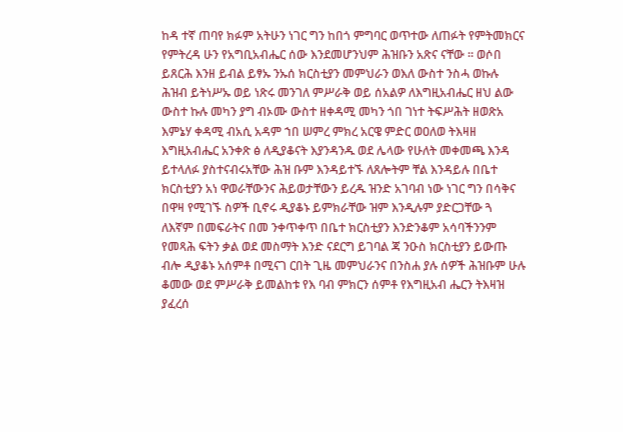ከዳ ተኛ ጠባየ ክፉም አትሁን ነገር ግን ከበጎ ምግባር ወጥተው ለጠፉት የምትመክርና የምትረዳ ሁን የአግቢአብሔር ሰው እንደመሆንህም ሕዝቡን አጽና ናቸው ። ወሶበ ይጸርሕ እንዘ ይብል ይፃኡ ንኡሰ ክርስቲያን መምህራን ወእለ ውስተ ንስሓ ወኩሉ ሕዝብ ይትነሥኡ ወይ ነጽሩ መንገለ ምሥራቅ ወይ ሰአልዎ ለእግዚአብሔር ዘህ ልው ውስተ ኩሉ መካን ያግ ብኦሙ ውስተ ዘቀዳሚ መካን ጎበ ገነተ ትፍሥሕት ዘወጽአ እምኔሃ ቀዳሚ ብአሲ አዳም ኀበ ሠምረ ምክረ አርዌ ምድር ወዐለወ ትእዛዘ እግዚአብሔር አንቀጽ ፅ ለዲያቆናት እያንዳንዱ ወደ ሌላው የሁለት መቀመጫ እንዳ ይተላለፉ ያስተናብሩአቸው ሕዝ ቡም እንዳይተኙ ለጸሎትም ቸል እንዳይሉ በቤተ ክርስቲያን አነ ዋወራቸውንና ሕይወታቸውን ይረዱ ዝንድ አገባብ ነው ነገር ግን በሳቅና በዋዛ የሚገኙ ስዎች ቢኖሩ ዲያቆኑ ይምክራቸው ዝም እንዲሉም ያድርጋቸው ጓ ለእኛም በመፍራትና በመ ንቀጥቀጥ በቤተ ክርስቲያን እንድንቆም አሳባችንንም የመጻሕ ፍትን ቃል ወደ መስማት እንድ ናደርግ ይገባል ጃ ንዑስ ክርስቲያን ይውጡ ብሎ ዲያቆኑ አሰምቶ በሚናገ ርበት ጊዜ መምህራንና በንስሐ ያሉ ሰዎች ሕዝቡም ሁሉ ቆመው ወደ ምሥራቅ ይመልከቱ የእ ባብ ምክርን ሰምቶ የእግዚአብ ሔርን ትእዛዝ ያፈረሰ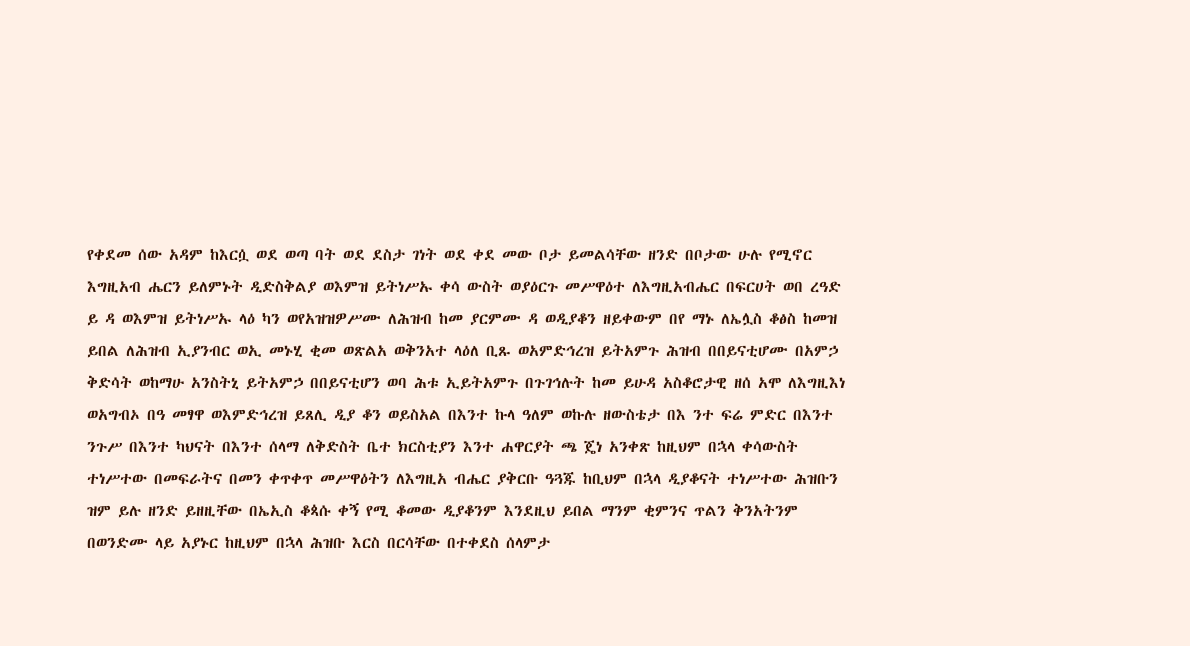የቀደመ ሰው አዳም ከእርሷ ወደ ወጣ ባት ወደ ደስታ ገነት ወደ ቀደ መው ቦታ ይመልሳቸው ዘንድ በቦታው ሁሉ የሚኖር እግዚአብ ሔርን ይለምኑት ዲድስቅልያ ወእምዝ ይትነሥኡ ቀሳ ውስት ወያዕርጉ መሥዋዕተ ለእግዚአብሔር በፍርሀት ወበ ረዓድ ይ ዳ ወእምዝ ይትነሥኡ ላዕ ካን ወየአዝዝዎሥሙ ለሕዝብ ከመ ያርምሙ ዳ ወዲያቆን ዘይቀውም በየ ማኑ ለኤሏስ ቆፅስ ከመዝ ይበል ለሕዝብ ኢያንብር ወኢ መኑሂ ቂመ ወጽልአ ወቅንአተ ላዕለ ቢጹ ወአምድኅረዝ ይትአምጉ ሕዝብ በበይናቲሆሙ በአምኃ ቅድሳት ወከማሁ አንስትኒ ይትአምኃ በበይናቲሆን ወባ ሕቱ ኢይትአምጉ በጉገኅሉት ከመ ይሁዳ አስቆሮታዊ ዘሰ አሞ ለእግዚእነ ወአግብኦ በዓ መፃዋ ወእምድኅረዝ ይጸሊ ዲያ ቆን ወይስአል በእንተ ኩላ ዓለም ወኩሉ ዘውስቴታ በእ ንተ ፍሬ ምድር በእንተ ንጉሥ በእንተ ካህናት በእንተ ሰላማ ለቅድስት ቤተ ክርስቲያን እንተ ሐዋርያት ጫ ጄነ አንቀጽ ከዚህም በኋላ ቀሳውስት ተነሥተው በመፍራትና በመን ቀጥቀጥ መሥዋዕትን ለእግዚአ ብሔር ያቅርቡ ዓጓጁ ከቢህም በኋላ ዲያቆናት ተነሥተው ሕዝቡን ዝም ይሉ ዘንድ ይዘዚቸው በኤኢስ ቆጳሱ ቀኝ የሚ ቆመው ዲያቆንም እንደዚህ ይበል ማንም ቂምንና ጥልን ቅንአትንም በወንድሙ ላይ አያኑር ከዚህም በኋላ ሕዝቡ እርስ በርሳቸው በተቀደስ ሰላምታ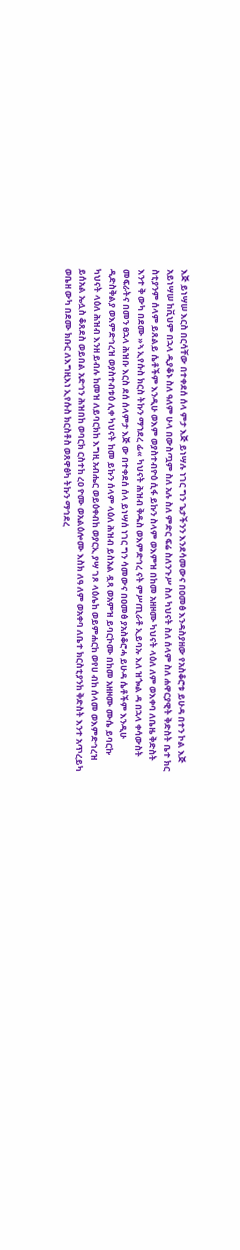እጅ ይነሣሠ እርስ በርሳቸው በተቀደሰ ሰላ ምታ እጅ ይነሣሉ ነገር ግን ጌታችንን እንደሳመውና በዐመፅ እንዳስያዘው የአስቆሮቱ ይሁዳ በተን ኮል እጅ አይነሣሠ ከቪህም በኋላ ዲያቆኑ ስለ ዓለም ሁላ በውስጧም ስለ አሉ ስለ ምድር ፍሬ ስለንጉሥ ስለ ካህናት ስለ ሰላም ስለ ሐዋርያዊት ቅድስት ቤተ ክር ስቲያንም ሰላም ይጸልይ ሴቶችም እንዲሁ ወእም ወያስተብዮዕ ሲፋ ይኩን ስላም ወእምዝ በከመ አዘዞሙ ካህናት ላዕለ ለም ወእቀባ ለቤዜ ቅድስት እንተ ቅ ውካ በደሙ »ኣ ኢየሱስ ክርስ ትኩን ማኀደረ ፊ« ካህናት ሕዝብ ቅዱስ ወእምድኅረ ናት ምሥጢራቶ ኢይባኡ እለ ዝጐል ዳ በኋላ ቀሳውስት መፍራትና በመን ፀኋላ ሕዝቡ እርስ ደሰ ሰላምታ እጅ ው በተቀደሰ ሰላ ይነሣሰ ነገር ግን ሳመውና በዐመፅ ያአስቆሮሓ ይሁዳ ሴቶችም እንዲሁ ዲድስቅልያ ወእምድኅረዝ ወያስተብቱዕ ሊቀ ካህናት ከመ ይኩን ሰላም ላዕለ ሕዝብ ይስአል ዷጻ ወአምዝ ይባርኮሙ በከመ አዘዞሙ ሙሴ ይባርኩ ካህናት ላዕለ ሕዝብ እንዘ ይብሉ ከመዝ ለይባርክከ እግዚ አብሔር ወይዕቀብከ ወያርኢ ያሣ ገጾ ላዕሌከ ወይምሐርከ ወየሀ ብከ ሰላመ ወእምድኅረዝ ይሰአል ኤሏስ ቆጸደስ ወይበል አድኅን ሕዝበከ ወባርክ ርስተከ ረዐ ዮሙ ወአልዕሎሙ እስክ ለዓ ለም ወአቀባ ለቤተ ክርስቲያንከ ቅድስት እንተ አጥረይካ ወቤዘ ውካ በደሙ ክቡር ለእግዚእነ ኢየሱስ ክርስቶስ ወጸዋፅካ ትኩን ማኅደረ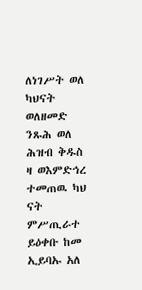ለነገሥት ወለ ካህናት ወለዘመድ ንጹሕ ወለ ሕዝብ ቅዱስ ዛ ወእምድኅረ ተመጠዉ ካህ ናት ምሥጢራተ ይዕቀቡ ከመ ኢይባኡ አለ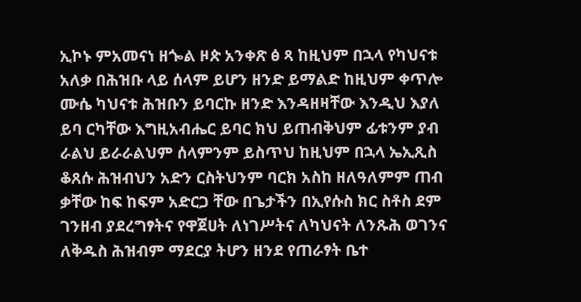ኢኮኑ ምአመናነ ዘጐል ዞጵ አንቀጽ ፅ ጻ ከዚህም በኋላ የካህናቱ አለቃ በሕዝቡ ላይ ሰላም ይሆን ዘንድ ይማልድ ከዚህም ቀጥሎ ሙሴ ካህናቱ ሕዝቡን ይባርኩ ዘንድ እንዳዘዛቸው እንዲህ እያለ ይባ ርካቸው እግዚአብሔር ይባር ክህ ይጠብቅህም ፊቱንም ያብ ራልህ ይራራልህም ሰላምንም ይስጥህ ከዚህም በኋላ ኤኢጺስ ቆጸሱ ሕዝብህን አድን ርስትህንም ባርክ አስከ ዘለዓለምም ጠብ ቃቸው ከፍ ከፍም አድርጋ ቸው በጌታችን በኢየሱስ ክር ስቶስ ደም ገንዘብ ያደረግፃትና የዋጀሀት ለነገሥትና ለካህናት ለንጹሕ ወገንና ለቅዱስ ሕዝብም ማደርያ ትሆን ዘንደ የጠራፃት ቤተ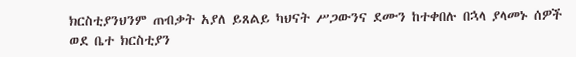ክርስቲያንህንም ጠብቃት አያለ ይጸልይ ካህናት ሥጋውንና ደሙን ከተቀበሉ በኋላ ያላመኑ ሰዎች ወደ ቤተ ክርስቲያን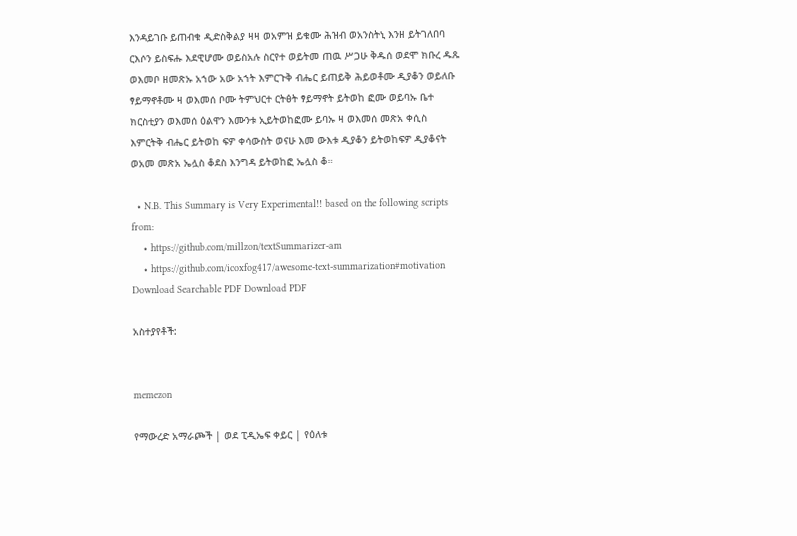እንዳይገቡ ይጠብቁ ዲድስቅልያ ዛዛ ወአምዝ ይቁሙ ሕዝብ ወአንስትኒ እንዘ ይትገለበባ ርእሶን ይስፍሑ እደዊሆሙ ወይስአሉ ስርየተ ወይትመ ጠዉ ሥጋሁ ቅዱሰ ወደሞ ክቡረ ዱጹ ወእመቦ ዘመጽኡ አኀው አው አኀት እምርጉቅ ብሔር ይጠይቅ ሕይወቶሙ ዲያቆን ወይለቡ ፃይማኖቶሙ ዛ ወእመሰ ቦሙ ትምህርተ ርትፅት ፃይማኖት ይትወከ ፎሙ ወይባኡ ቤተ ክርስቲያን ወእመሰ ዕልዋን እሙንቱ ኢይትወከፎሙ ይባኡ ዛ ወእመሰ መጽአ ቀሲስ እምርትቅ ብሔር ይትወከ ፍዎ ቀሳውስት ወናሁ እመ ውእቱ ዲያቆን ይትወከፍዎ ዲያቆናት ወአመ መጽአ ኤሏስ ቆደስ እንግዳ ይትወከፎ ኤሏስ ቆ።

  • N.B. This Summary is Very Experimental!! based on the following scripts from:
    • https://github.com/millzon/textSummarizer-am
    • https://github.com/icoxfog417/awesome-text-summarization#motivation
Download Searchable PDF Download PDF

አስተያየቶች:


memezon

የማውረድ አማራጮች | ወደ ፒዲኤፍ ቀይር | የዕለቱ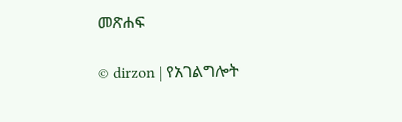መጽሐፍ

© dirzon | የአገልግሎት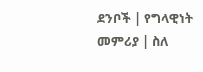ደንቦች | የግላዊነት መምሪያ | ስለ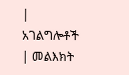| አገልግሎቶች | መልእክት